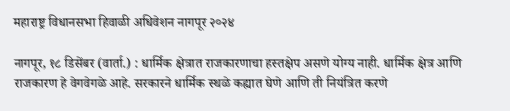महाराष्ट्र विधानसभा हिवाळी अधिवेशन नागपूर २०२४

नागपूर, १८ डिसेंबर (वार्ता.) : धार्मिक क्षेत्रात राजकारणाचा हस्तक्षेप असणे योग्य नाही. धार्मिक क्षेत्र आणि राजकारण हे वेगवेगळे आहे. सरकारने धार्मिक स्थळे कह्यात घेणे आणि ती नियंत्रित करणे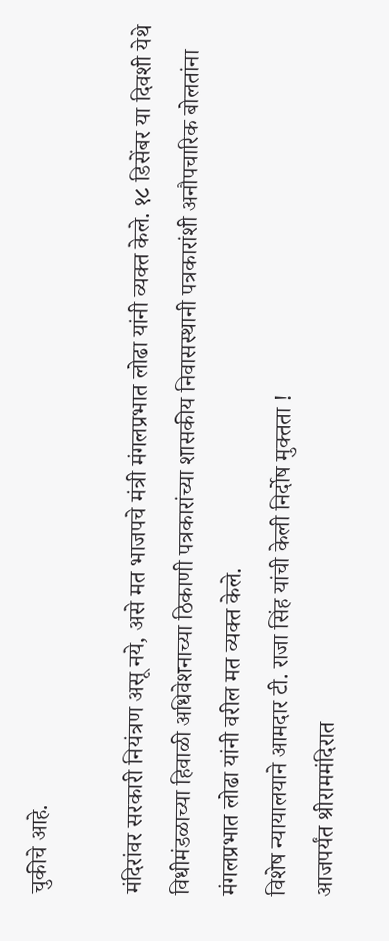चुकीचे आहे.

मंदिरांवर सरकारी नियंत्रण असू नये, असे मत भाजपचे मंत्री मंगलप्रभात लोढा यांनी व्यक्त केले. १८ डिसेंबर या दिवशी येथे विधीमंडळाच्या हिवाळी अधिवेशनाच्या ठिकाणी पत्रकारांच्या शासकीय निवासस्थानी पत्रकारांशी अनौपचारिक बोलतांना मंगलप्रभात लोढा यांनी वरील मत व्यक्त केले.
विशेष न्यायालयाने आमदार टी. राजा सिंह यांची केली निर्दोष मुक्तता !
आजपर्यंत श्रीराममंदिरात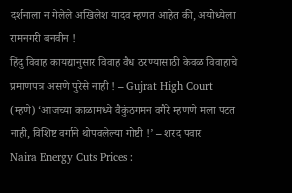दर्शनाला न गेलेले अखिलेश यादव म्हणत आहेत की, अयोध्येला रामनगरी बनवीन !
हिंदु विवाह कायद्यानुसार विवाह वैध ठरण्यासाठी केवळ विवाहाचे प्रमाणपत्र असणे पुरेसे नाही ! – Gujrat High Court
(म्हणे) ‘आजच्या काळामध्ये वैकुंठगमन वगैरे म्हणणे मला पटत नाही, विशिष्ट वर्गाने थोपवलेल्या गोष्टी !’ – शरद पवार
Naira Energy Cuts Prices :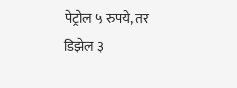पेट्रोल ५ रुपये, तर डिझेल ३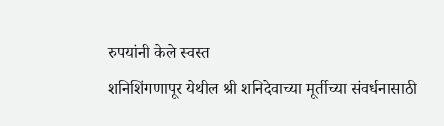रुपयांनी केले स्वस्त
शनिशिंगणापूर येथील श्री शनिदेवाच्या मूर्तीच्या संवर्धनासाठी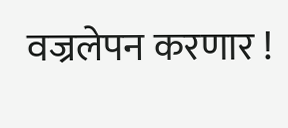वज्रलेपन करणार !